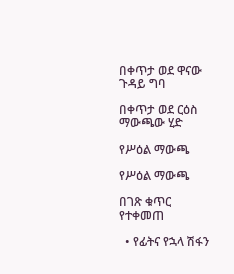በቀጥታ ወደ ዋናው ጉዳይ ግባ

በቀጥታ ወደ ርዕስ ማውጫው ሂድ

የሥዕል ማውጫ

የሥዕል ማውጫ

በገጽ ቁጥር የተቀመጠ

  • የፊትና የኋላ ሽፋን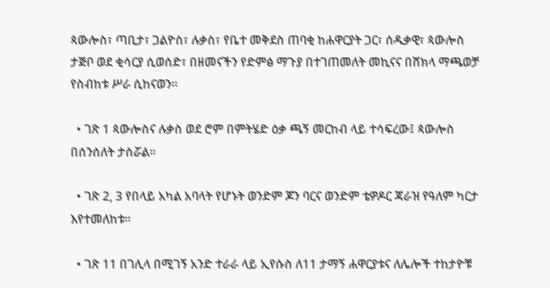ጳውሎስ፣ ጣቢታ፣ ጋልዮስ፣ ሉቃስ፣ የቤተ መቅደስ ጠባቂ ከሐዋርያት ጋር፣ ሰዱቃዊ፣ ጳውሎስ ታጅቦ ወደ ቂሳርያ ሲወሰድ፣ በዘመናችን የድምፅ ማጉያ በተገጠመለት መኪናና በሸክላ ማጫወቻ የስብከቱ ሥራ ሲከናወን።

  • ገጽ 1 ጳውሎስና ሉቃስ ወደ ሮም በምትሄድ ዕቃ ጫኝ መርከብ ላይ ተሳፍረው፤ ጳውሎስ በሰንሰለት ታስሯል።

  • ገጽ 2, 3 የበላይ አካል አባላት የሆኑት ወንድም ጆን ባርና ወንድም ቴዎዶር ጃራዝ የዓለም ካርታ እየተመለከቱ።

  • ገጽ 11 በገሊላ በሚገኝ አንድ ተራራ ላይ ኢየሱስ ለ11 ታማኝ ሐዋርያቱና ለሌሎች ተከታዮቹ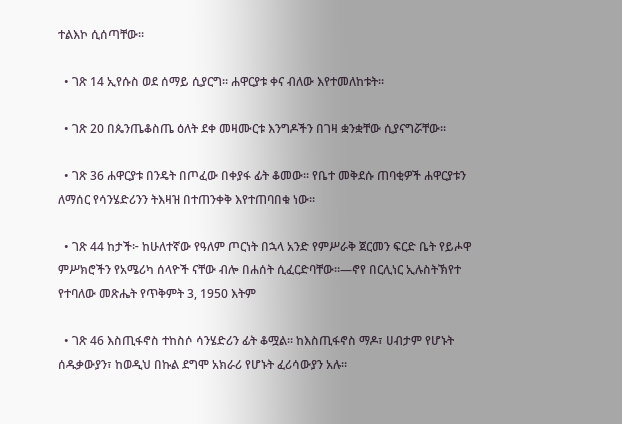ተልእኮ ሲሰጣቸው።

  • ገጽ 14 ኢየሱስ ወደ ሰማይ ሲያርግ። ሐዋርያቱ ቀና ብለው እየተመለከቱት።

  • ገጽ 20 በጴንጤቆስጤ ዕለት ደቀ መዛሙርቱ እንግዶችን በገዛ ቋንቋቸው ሲያናግሯቸው።

  • ገጽ 36 ሐዋርያቱ በንዴት በጦፈው በቀያፋ ፊት ቆመው። የቤተ መቅደሱ ጠባቂዎች ሐዋርያቱን ለማሰር የሳንሄድሪንን ትእዛዝ በተጠንቀቅ እየተጠባበቁ ነው።

  • ገጽ 44 ከታች፦ ከሁለተኛው የዓለም ጦርነት በኋላ አንድ የምሥራቅ ጀርመን ፍርድ ቤት የይሖዋ ምሥክሮችን የአሜሪካ ሰላዮች ናቸው ብሎ በሐሰት ሲፈርድባቸው።—ኖየ በርሊነር ኢሉስትኽየተ የተባለው መጽሔት የጥቅምት 3, 1950 እትም

  • ገጽ 46 እስጢፋኖስ ተከስሶ ሳንሄድሪን ፊት ቆሟል። ከእስጢፋኖስ ማዶ፣ ሀብታም የሆኑት ሰዱቃውያን፣ ከወዲህ በኩል ደግሞ አክራሪ የሆኑት ፈሪሳውያን አሉ።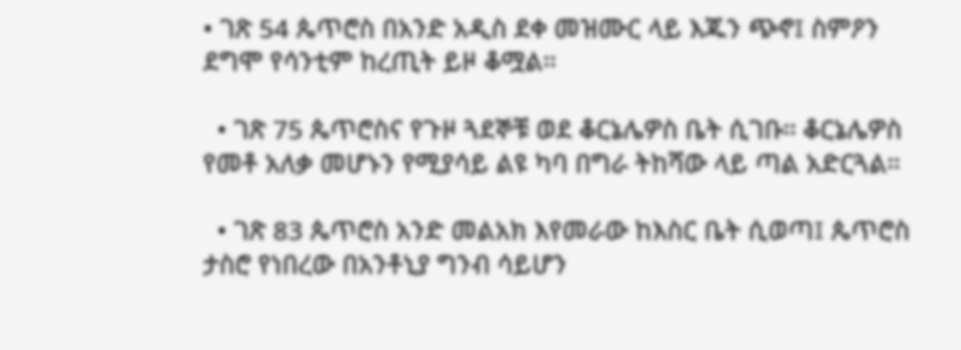• ገጽ 54 ጴጥሮስ በአንድ አዲስ ደቀ መዝሙር ላይ እጁን ጭኖ፤ ስምዖን ደግሞ የሳንቲም ከረጢት ይዞ ቆሟል።

  • ገጽ 75 ጴጥሮስና የጉዞ ጓደኞቹ ወደ ቆርኔሌዎስ ቤት ሲገቡ። ቆርኔሌዎስ የመቶ አለቃ መሆኑን የሚያሳይ ልዩ ካባ በግራ ትከሻው ላይ ጣል አድርጓል።

  • ገጽ 83 ጴጥሮስ አንድ መልአክ እየመራው ከእስር ቤት ሲወጣ፤ ጴጥሮስ ታስሮ የነበረው በአንቶኒያ ግንብ ሳይሆን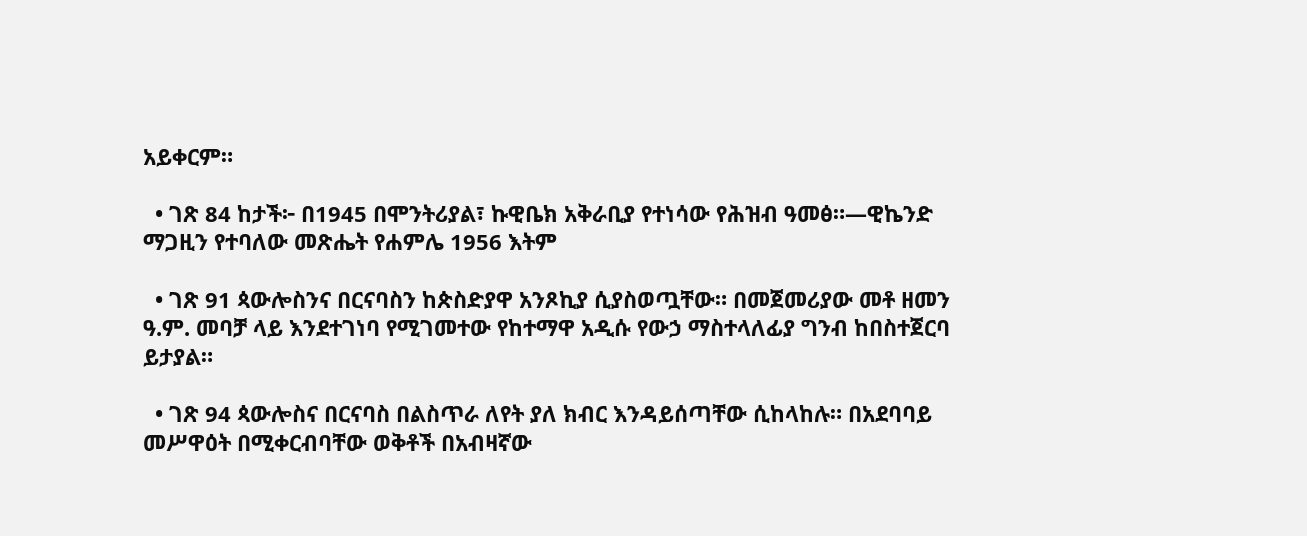አይቀርም።

  • ገጽ 84 ከታች፦ በ1945 በሞንትሪያል፣ ኩዊቤክ አቅራቢያ የተነሳው የሕዝብ ዓመፅ።—ዊኬንድ ማጋዚን የተባለው መጽሔት የሐምሌ 1956 እትም

  • ገጽ 91 ጳውሎስንና በርናባስን ከጵስድያዋ አንጾኪያ ሲያስወጧቸው። በመጀመሪያው መቶ ዘመን ዓ.ም. መባቻ ላይ እንደተገነባ የሚገመተው የከተማዋ አዲሱ የውኃ ማስተላለፊያ ግንብ ከበስተጀርባ ይታያል።

  • ገጽ 94 ጳውሎስና በርናባስ በልስጥራ ለየት ያለ ክብር እንዳይሰጣቸው ሲከላከሉ። በአደባባይ መሥዋዕት በሚቀርብባቸው ወቅቶች በአብዛኛው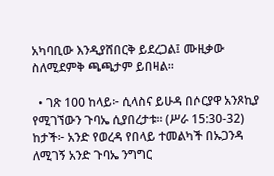አካባቢው እንዲያሸበርቅ ይደረጋል፤ ሙዚቃው ስለሚደምቅ ጫጫታም ይበዛል።

  • ገጽ 100 ከላይ፦ ሲላስና ይሁዳ በሶርያዋ አንጾኪያ የሚገኘውን ጉባኤ ሲያበረታቱ። (ሥራ 15:30-32) ከታች፦ አንድ የወረዳ የበላይ ተመልካች በኡጋንዳ ለሚገኝ አንድ ጉባኤ ንግግር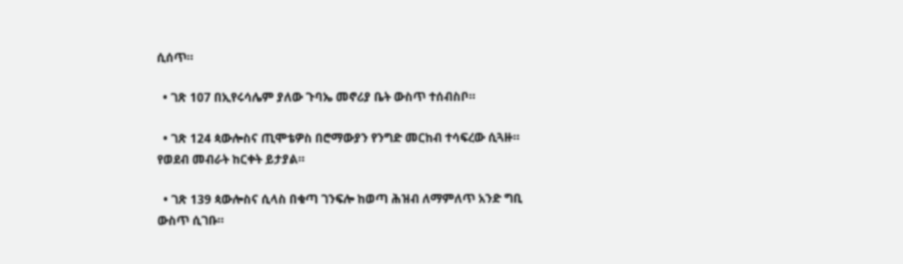ሲሰጥ።

  • ገጽ 107 በኢየሩሳሌም ያለው ጉባኤ መኖሪያ ቤት ውስጥ ተሰብስቦ።

  • ገጽ 124 ጳውሎስና ጢሞቴዎስ በሮማውያን የንግድ መርከብ ተሳፍረው ሲጓዙ። የወደብ መብራት ከርቀት ይታያል።

  • ገጽ 139 ጳውሎስና ሲላስ በቁጣ ገንፍሎ ከወጣ ሕዝብ ለማምለጥ አንድ ግቢ ውስጥ ሲገቡ።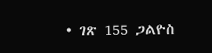• ገጽ 155 ጋልዮስ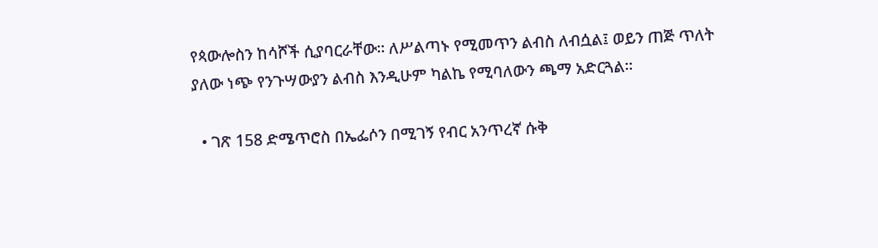የጳውሎስን ከሳሾች ሲያባርራቸው። ለሥልጣኑ የሚመጥን ልብስ ለብሷል፤ ወይን ጠጅ ጥለት ያለው ነጭ የንጉሣውያን ልብስ እንዲሁም ካልኬ የሚባለውን ጫማ አድርጓል።

  • ገጽ 158 ድሜጥሮስ በኤፌሶን በሚገኝ የብር አንጥረኛ ሱቅ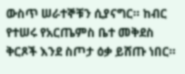ውስጥ ሠራተኞቹን ሲያናግር። ከብር የተሠሩ የአርጤምስ ቤተ መቅደስ ቅርጾች እንደ ስጦታ ዕቃ ይሸጡ ነበር።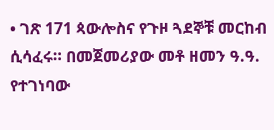• ገጽ 171 ጳውሎስና የጉዞ ጓደኞቹ መርከብ ሲሳፈሩ። በመጀመሪያው መቶ ዘመን ዓ.ዓ. የተገነባው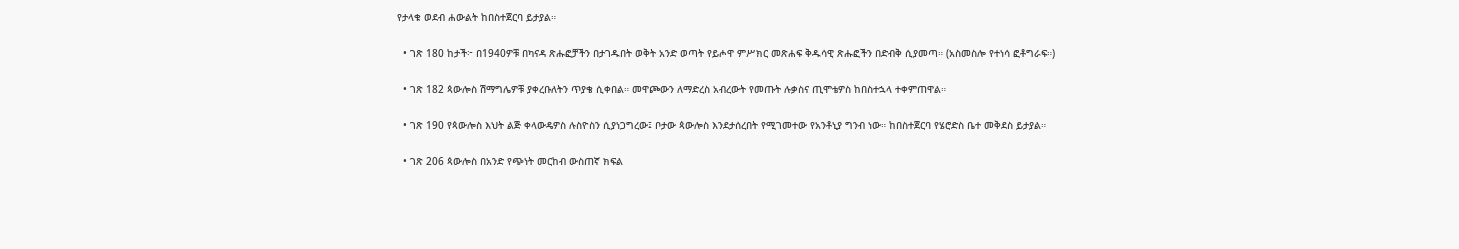የታላቁ ወደብ ሐውልት ከበስተጀርባ ይታያል።

  • ገጽ 180 ከታች፦ በ1940ዎቹ በካናዳ ጽሑፎቻችን በታገዱበት ወቅት አንድ ወጣት የይሖዋ ምሥክር መጽሐፍ ቅዱሳዊ ጽሑፎችን በድብቅ ሲያመጣ። (አስመስሎ የተነሳ ፎቶግራፍ።)

  • ገጽ 182 ጳውሎስ ሽማግሌዎቹ ያቀረቡለትን ጥያቄ ሲቀበል። መዋጮውን ለማድረስ አብረውት የመጡት ሉቃስና ጢሞቴዎስ ከበስተኋላ ተቀምጠዋል።

  • ገጽ 190 የጳውሎስ እህት ልጅ ቀላውዴዎስ ሉስዮስን ሲያነጋግረው፤ ቦታው ጳውሎስ እንደታሰረበት የሚገመተው የአንቶኒያ ግንብ ነው። ከበስተጀርባ የሄሮድስ ቤተ መቅደስ ይታያል።

  • ገጽ 206 ጳውሎስ በአንድ የጭነት መርከብ ውስጠኛ ክፍል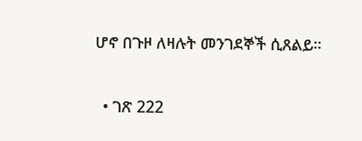ሆኖ በጉዞ ለዛሉት መንገደኞች ሲጸልይ።

  • ገጽ 222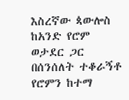እስረኛው ጳውሎስ ከአንድ የሮም ወታደር ጋር በሰንሰለት ተቆራኝቶ የሮምን ከተማ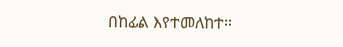በከፊል እየተመለከተ።